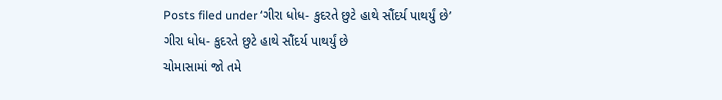Posts filed under ‘ગીરા ધોધ- કુદરતે છુટે હાથે સૌંદર્ય પાથર્યું છે’
ગીરા ધોધ- કુદરતે છુટે હાથે સૌંદર્ય પાથર્યું છે
ચોમાસામાં જો તમે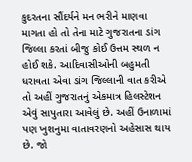કુદરતના સૌંદર્યને મન ભરીને માણવા માગતા હો તો તેના માટે ગુજરાતના ડાંગ જિલ્લા કરતાં બીજુ કોઈ ઉત્તમ સ્થળ ન હોઈ શકે. આદિવાસીઓની બહુમતી ધરાવતા એવા ડાંગ જિલ્લાની વાત કરીએ તો અહીં ગુજરાતનું એકમાત્ર હિલસ્ટેશન એવું સાપુતારા આવેલું છે. અહીં ઉનાળામાં પણ ખુશનુમા વાતાવરણનો અહેસાસ થાય છે. જો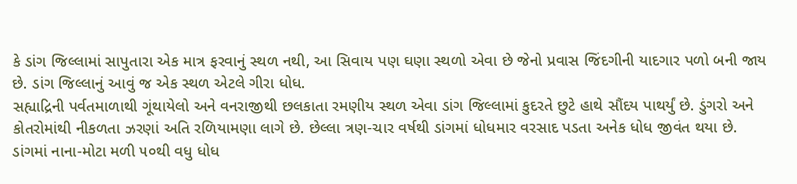કે ડાંગ જિલ્લામાં સાપુતારા એક માત્ર ફરવાનું સ્થળ નથી, આ સિવાય પણ ઘણા સ્થળો એવા છે જેનો પ્રવાસ જિંદગીની યાદગાર પળો બની જાય છે. ડાંગ જિલ્લાનું આવું જ એક સ્થળ એટલે ગીરા ધોધ.
સહ્યાદ્રિની પર્વતમાળાથી ગૂંથાયેલો અને વનરાજીથી છલકાતા રમણીય સ્થળ એવા ડાંગ જિલ્લામાં કુદરતે છુટે હાથે સૌંદય પાથર્યું છે. ડુંગરો અને કોતરોમાંથી નીકળતા ઝરણાં અતિ રળિયામણા લાગે છે. છેલ્લા ત્રણ-ચાર વર્ષથી ડાંગમાં ધોધમાર વરસાદ પડતા અનેક ધોધ જીવંત થયા છે. ડાંગમાં નાના-મોટા મળી ૫૦થી વધુ ધોધ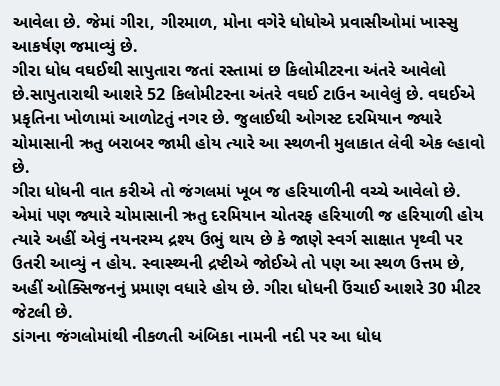આવેલા છે. જેમાં ગીરા, ગીરમાળ, મોના વગેરે ધોધોએ પ્રવાસીઓમાં ખાસ્સુ આકર્ષણ જમાવ્યું છે.
ગીરા ધોધ વઘઈથી સાપુતારા જતાં રસ્તામાં છ કિલોમીટરના અંતરે આવેલો છે.સાપુતારાથી આશરે 52 કિલોમીટરના અંતરે વઘઈ ટાઉન આવેલું છે. વઘઈએ પ્રકૃતિના ખોળામાં આળોટતું નગર છે. જુલાઈથી ઓગસ્ટ દરમિયાન જ્યારે ચોમાસાની ઋતુ બરાબર જામી હોય ત્યારે આ સ્થળની મુલાકાત લેવી એક લ્હાવો છે.
ગીરા ધોધની વાત કરીએ તો જંગલમાં ખૂબ જ હરિયાળીની વચ્ચે આવેલો છે. એમાં પણ જ્યારે ચોમાસાની ઋતુ દરમિયાન ચોતરફ હરિયાળી જ હરિયાળી હોય ત્યારે અહીં એવું નયનરમ્ય દ્રશ્ય ઉભું થાય છે કે જાણે સ્વર્ગ સાક્ષાત પૃથ્વી પર ઉતરી આવ્યું ન હોય. સ્વાસ્થ્યની દ્રષ્ટીએ જોઈએ તો પણ આ સ્થળ ઉત્તમ છે, અહીં ઓક્સિજનનું પ્રમાણ વધારે હોય છે. ગીરા ધોધની ઉંચાઈ આશરે 30 મીટર જેટલી છે.
ડાંગના જંગલોમાંથી નીકળતી અંબિકા નામની નદી પર આ ધોધ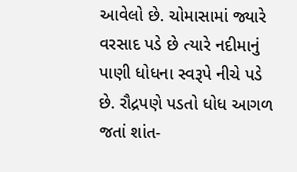આવેલો છે. ચોમાસામાં જ્યારે વરસાદ પડે છે ત્યારે નદીમાનું પાણી ધોધના સ્વરૂપે નીચે પડે છે. રૌદ્રપણે પડતો ધોધ આગળ જતાં શાંત-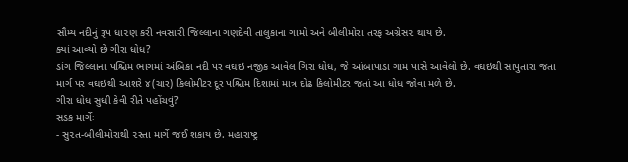સૌમ્ય નદીનું રૂપ ધા૨ણ કરી નવસારી જિલ્લાના ગણદેવી તાલુકાના ગામો અને બીલીમોરા તરફ અગ્રેસ૨ થાય છે.
ક્યાં આવ્યો છે ગીરા ધોધ?
ડાંગ જિલ્લાના પશ્ચિમ ભાગમાં અંબિકા નદી પર વઘઇ નજીક આવેલ ગિરા ધોધ, જે આંબાપાડા ગામ પાસે આવેલો છે. વઘઇથી સાપુતારા જતા માર્ગ પર વઘઇથી આશરે ૪(ચાર) કિલોમીટર દૂર પશ્ચિમ દિશામાં માત્ર દોઢ કિલોમીટર જતાં આ ધોધ જોવા મળે છે.
ગીરા ધોધ સુધી કેવી રીતે પહોંચવું?
સડક માર્ગેઃ
- સુ૨ત-બીલીમોરાથી ૨સ્તા માર્ગે જઈ શકાય છે. મહારાષ્ટ્ર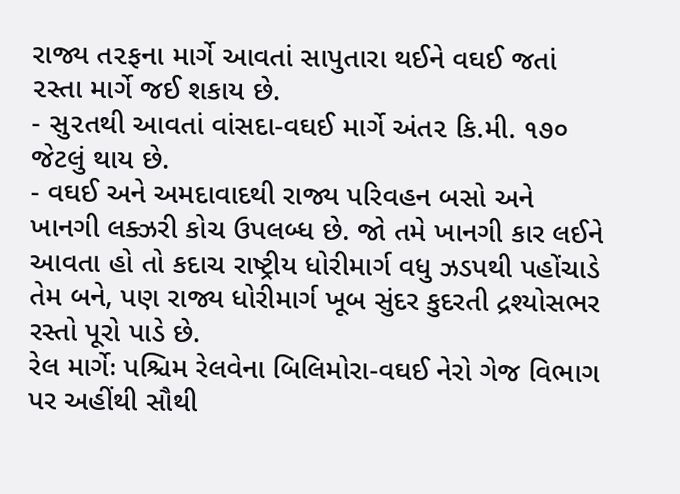રાજ્ય ત૨ફના માર્ગે આવતાં સાપુતારા થઈને વઘઈ જતાં ૨સ્તા માર્ગે જઈ શકાય છે.
- સુ૨તથી આવતાં વાંસદા-વઘઈ માર્ગે અંત૨ કિ.મી. ૧૭૦ જેટલું થાય છે.
- વઘઈ અને અમદાવાદથી રાજ્ય પરિવહન બસો અને ખાનગી લક્ઝરી કોચ ઉપલબ્ધ છે. જો તમે ખાનગી કાર લઈને આવતા હો તો કદાચ રાષ્ટ્રીય ધોરીમાર્ગ વધુ ઝડપથી પહોંચાડે તેમ બને, પણ રાજ્ય ધોરીમાર્ગ ખૂબ સુંદર કુદરતી દ્રશ્યોસભર રસ્તો પૂરો પાડે છે.
રેલ માર્ગેઃ પશ્ચિમ રેલવેના બિલિમોરા-વઘઈ નેરો ગેજ વિભાગ પર અહીંથી સૌથી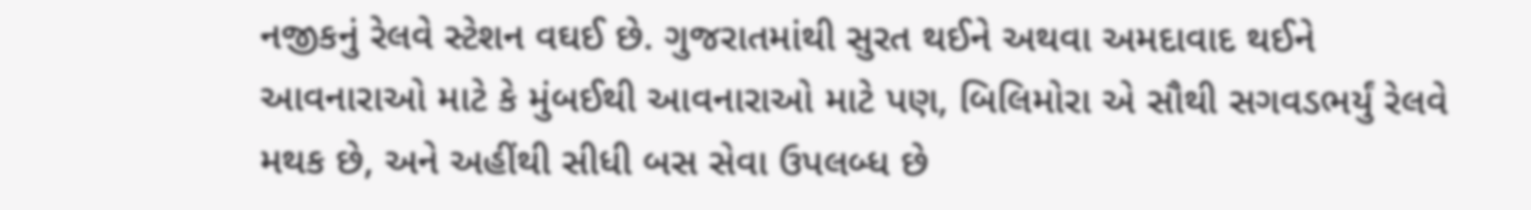નજીકનું રેલવે સ્ટેશન વઘઈ છે. ગુજરાતમાંથી સુરત થઈને અથવા અમદાવાદ થઈને આવનારાઓ માટે કે મુંબઈથી આવનારાઓ માટે પણ, બિલિમોરા એ સૌથી સગવડભર્યું રેલવે મથક છે, અને અહીંથી સીધી બસ સેવા ઉપલબ્ધ છે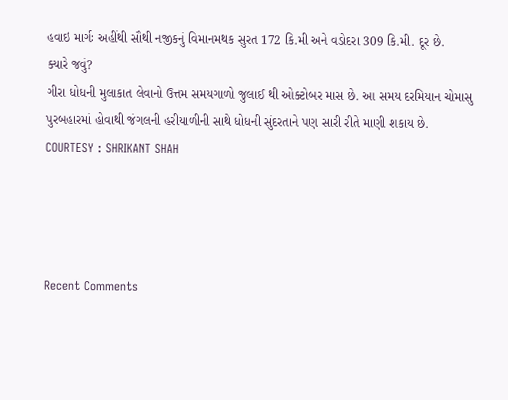હવાઇ માર્ગઃ અહીંથી સૌથી નજીકનું વિમાનમથક સુરત 172 કિ.મી અને વડોદરા 309 કિ.મી. દૂર છે.
ક્યારે જવું?
ગીરા ધોધની મુલાકાત લેવાનો ઉત્તમ સમયગાળો જુલાઈ થી ઓક્ટોબર માસ છે. આ સમય દરમિયાન ચોમાસુ પુરબહારમાં હોવાથી જંગલની હરીયાળીની સાથે ધોધની સુંદરતાને પણ સારી રીતે માણી શકાય છે.
COURTESY : SHRIKANT SHAH




Recent Comments